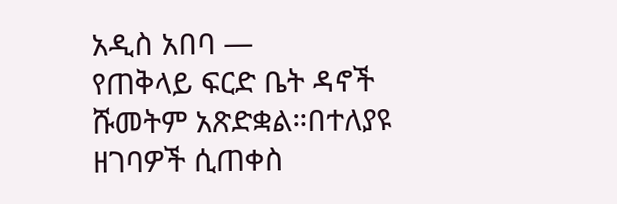አዲስ አበባ —
የጠቅላይ ፍርድ ቤት ዳኖች ሹመትም አጽድቋል።በተለያዩ ዘገባዎች ሲጠቀስ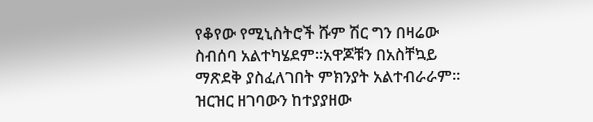የቆየው የሚኒስትሮች ሹም ሽር ግን በዛሬው ስብሰባ አልተካሄደም።አዋጆቹን በአስቸኳይ ማጽደቅ ያስፈለገበት ምክንያት አልተብራራም።
ዝርዝር ዘገባውን ከተያያዘው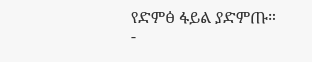የድምፅ ፋይል ያድምጡ።
-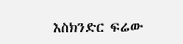እስክንድር ፍሬው